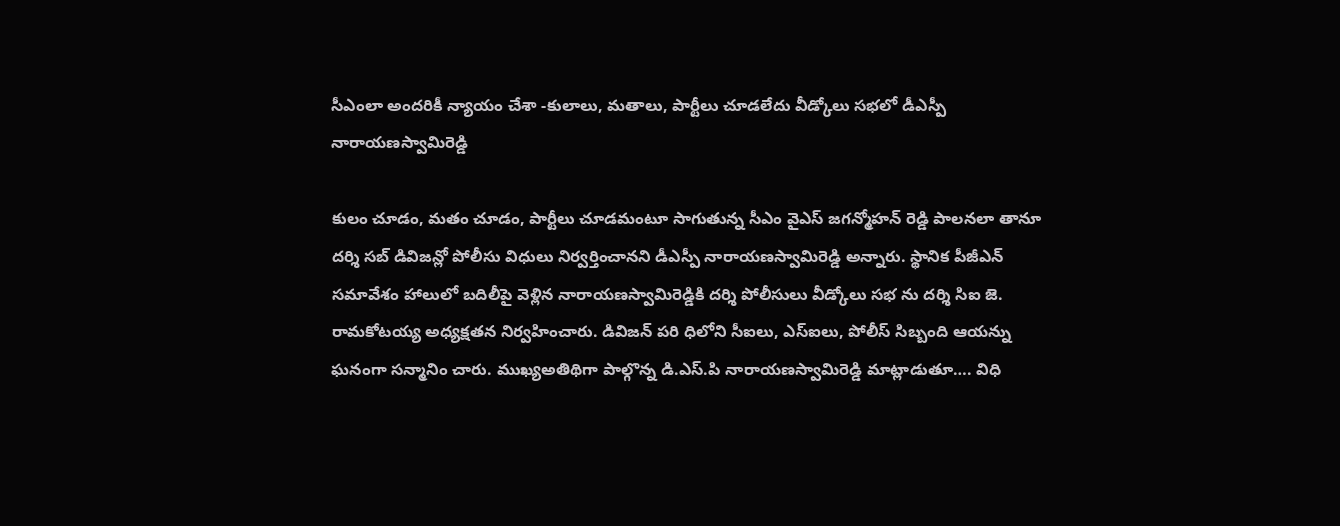సీఎంలా అందరికీ న్యాయం చేశా -కులాలు, మతాలు, పార్టీలు చూడలేదు వీడ్కోలు సభలో డీఎస్పీ నారాయణస్వామిరెడ్డి

కులం చూడం, మతం చూడం, పార్టీలు చూడమంటూ సాగుతున్న సీఎం వైఎస్ జగన్మోహన్ రెడ్డి పాలనలా తానూ దర్శి సబ్ డివిజన్లో పోలీసు విధులు నిర్వర్తించానని డీఎస్పీ నారాయణస్వామిరెడ్డి అన్నారు. స్థానిక పీజీఎన్ సమావేశం హాలులో బదిలీపై వెళ్లిన నారాయణస్వామిరెడ్డికి దర్శి పోలీసులు వీడ్కోలు సభ ను దర్శి సిఐ జె. రామకోటయ్య అధ్యక్షతన నిర్వహించారు. డివిజన్ పరి ధిలోని సీఐలు, ఎస్ఐలు, పోలీస్ సిబ్బంది ఆయన్ను ఘనంగా సన్మానిం చారు. ముఖ్యఅతిథిగా పాల్గొన్న డి.ఎస్.పి నారాయణస్వామిరెడ్డి మాట్లాడుతూ…. విధి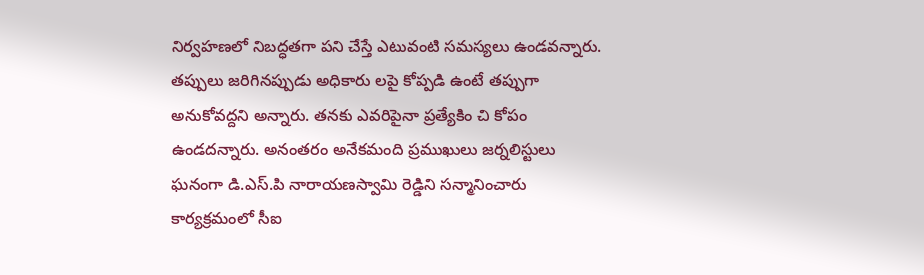నిర్వహణలో నిబద్ధతగా పని చేస్తే ఎటువంటి సమస్యలు ఉండవన్నారు. తప్పులు జరిగినప్పుడు అధికారు లపై కోప్పడి ఉంటే తప్పుగా అనుకోవద్దని అన్నారు. తనకు ఎవరిపైనా ప్రత్యేకిం చి కోపం ఉండదన్నారు. అనంతరం అనేకమంది ప్రముఖులు జర్నలిస్టులు ఘనంగా డి.ఎస్.పి నారాయణస్వామి రెడ్డిని సన్మానించారు కార్యక్రమంలో సీఐ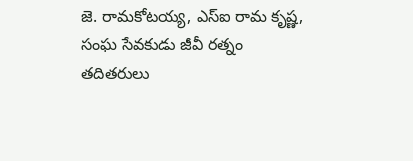జె. రామకోటయ్య, ఎస్ఐ రామ కృష్ణ, సంఘ సేవకుడు జీవీ రత్నం తదితరులు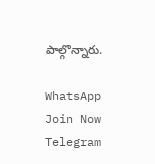పాల్గొన్నారు.

WhatsApp Join Now
Telegram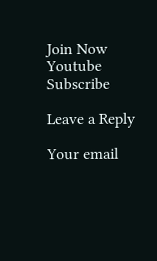Join Now
Youtube Subscribe

Leave a Reply

Your email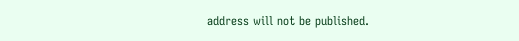address will not be published.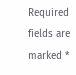Required fields are marked *